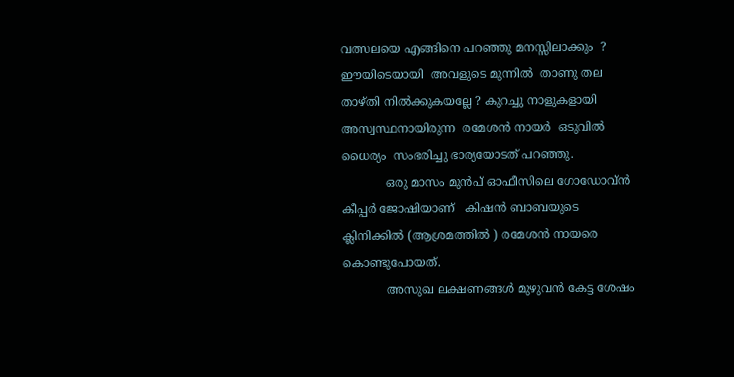വത്സലയെ എങ്ങിനെ പറഞ്ഞു മനസ്സിലാക്കും  ?  ഈയിടെയായി  അവളുടെ മുന്നില്‍  താണു തല താഴ്തി നില്‍ക്കുകയല്ലേ ? കുറച്ചു നാളുകളായി  അസ്വസ്ഥനായിരുന്ന  രമേശന്‍ നായര്‍  ഒടുവില്‍ ധൈര്യം  സംഭരിച്ചു ഭാര്യയോടത് പറഞ്ഞു.
            ഒരു മാസം മുന്‍പ് ഓഫീസിലെ ഗോഡോവ്ന്‍ കീപ്പര്‍ ജോഷിയാണ്   കിഷന്‍ ബാബയുടെ ക്ലിനിക്കില്‍ (ആശ്രമത്തില്‍ ) രമേശന്‍ നായരെ കൊണ്ടുപോയത്.
            അസുഖ ലക്ഷണങ്ങള്‍ മുഴുവന്‍ കേട്ട ശേഷം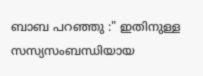ബാബ പറഞ്ഞു :" ഇതിനുള്ള സസ്യസംബന്ധിയായ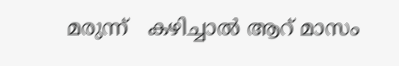മരുന്ന്   കഴിച്ചാല്‍ ആറ് മാസം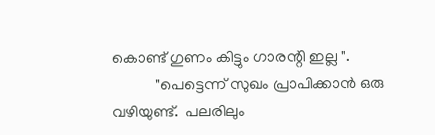കൊണ്ട് ഗുണം കിട്ടും ഗാരന്റി ഇല്ല ".
           "പെട്ടെന്ന് സുഖം പ്രാപിക്കാന്‍ ഒരു വഴിയുണ്ട്.  പലരിലും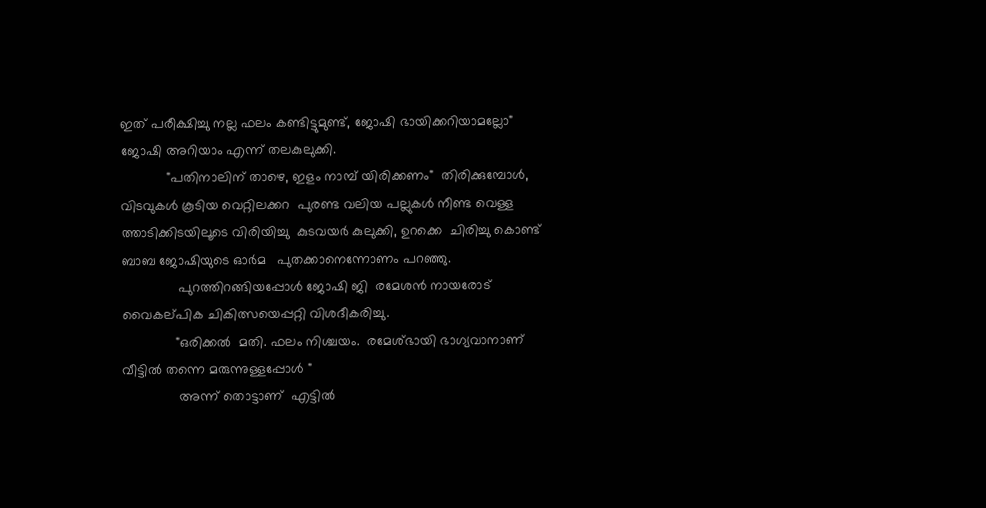ഇത് പരീക്ഷിച്ചു നല്ല ഫലം കണ്ടിട്ടുമുണ്ട്, ജോഷി ഭായിക്കറിയാമല്ലോ"  ജോഷി അറിയാം എന്ന് തലകുലുക്കി.
            "പതിനാലിന് താഴെ, ഇളം നാമ്പ്‌ യിരിക്കണം"  തിരിക്കുമ്പോള്‍, വിടവുകള്‍ കൂടിയ വെറ്റിലക്കറ  പുരണ്ട വലിയ പല്ലുകള്‍ നീണ്ട വെള്ള ത്താടിക്കിടയിലൂടെ വിരിയിച്ചു  കുടവയര്‍ കുലുക്കി, ഉറക്കെ  ചിരിച്ചു കൊണ്ട്  ബാബ ജോഷിയുടെ ഓര്‍മ   പുതക്കാനെന്നോണം പറഞ്ഞു.
               പുറത്തിറങ്ങിയപ്പോള്‍ ജോഷി ജി  രമേശന്‍ നായരോട് വൈകല്‌പിക ചികിത്സയെപ്പറ്റി വിശദീകരിച്ചു.
              "ഒരിക്കല്‍  മതി. ഫലം നിശ്ചയം.  രമേശ്‌ഭായി ഭാഗ്യവാനാണ്  വീട്ടില്‍ തന്നെ മരുന്നുള്ളപ്പോള്‍ "
               അന്ന് തൊട്ടാണ്  എട്ടില്‍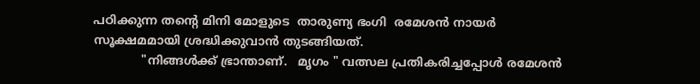പഠിക്കുന്ന തന്‍റെ മിനി മോളുടെ  താരുണ്യ ഭംഗി  രമേശന്‍ നായര്‍ സൂക്ഷമമായി ശ്രദ്ധിക്കുവാന്‍ തുടങ്ങിയത്.
             "നിങ്ങള്‍ക്ക് ഭ്രാന്താണ്.   മൃഗം " വത്സല പ്രതികരിച്ചപ്പോള്‍ രമേശന്‍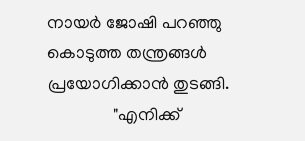നായര്‍ ജോഷി പറഞ്ഞു കൊടുത്ത തന്ത്രങ്ങള്‍ പ്രയോഗിക്കാന്‍ തുടങ്ങി.
               "എനിക്ക്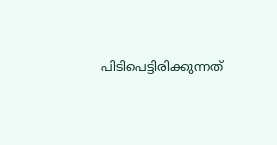പിടിപെട്ടിരിക്കുന്നത്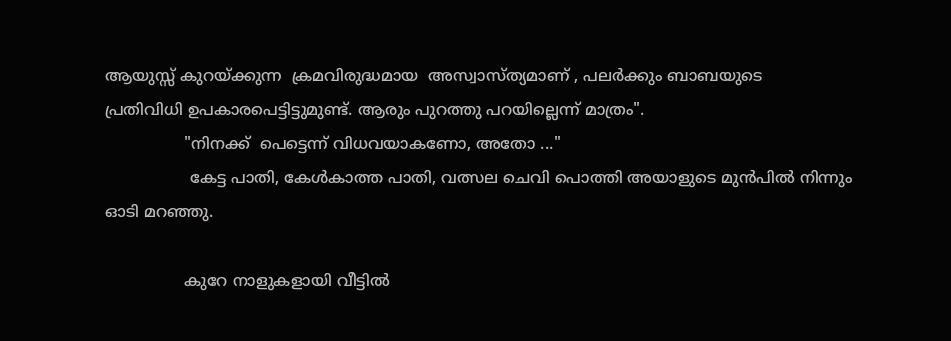ആയുസ്സ് കുറയ്ക്കുന്ന  ക്രമവിരുദ്ധമായ  അസ്വാസ്ത്യമാണ് , പലര്‍ക്കും ബാബയുടെ    പ്രതിവിധി ഉപകാരപെട്ടിട്ടുമുണ്ട്. ആരും പുറത്തു പറയില്ലെന്ന് മാത്രം".
                "നിനക്ക്  പെട്ടെന്ന് വിധവയാകണോ, അതോ ..."
                 കേട്ട പാതി, കേള്‍കാത്ത പാതി, വത്സല ചെവി പൊത്തി അയാളുടെ മുന്‍പില്‍ നിന്നും ഓടി മറഞ്ഞു.

                കുറേ നാളുകളായി വീട്ടില്‍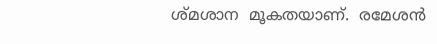ശ്മശാന  മൂകതയാണ്.  രമേശന്‍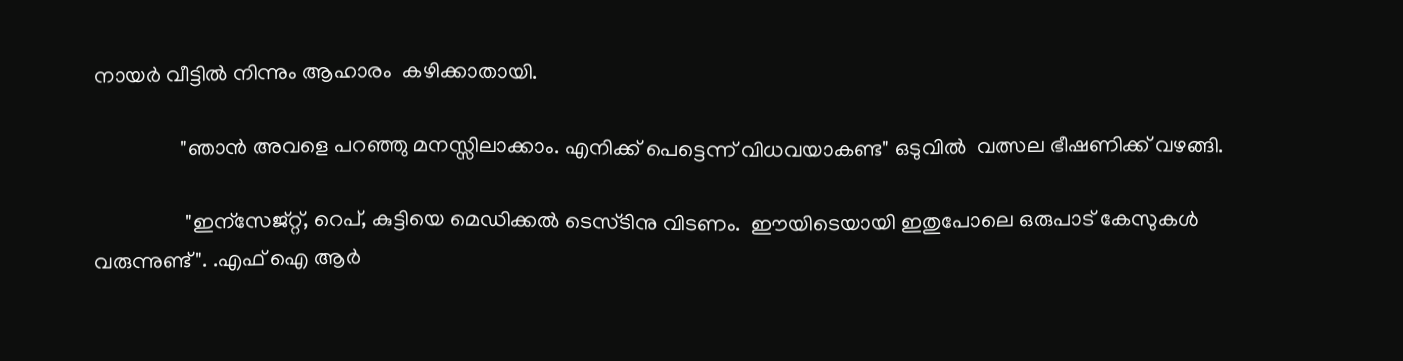നായര്‍ വീട്ടില്‍ നിന്നും ആഹാരം  കഴിക്കാതായി.

                "ഞാന്‍ അവളെ പറഞ്ഞു മനസ്സിലാക്കാം. എനിക്ക് പെട്ടെന്ന് വിധവയാകണ്ട" ഒടുവില്‍  വത്സല ഭീഷണിക്ക് വഴങ്ങി.

                 "ഇന്സേജ്റ്റ്, റെപ്, കുട്ടിയെ മെഡിക്കല്‍ ടെസ്ടിനു വിടണം.  ഈയിടെയായി ഇതുപോലെ ഒരുപാട് കേസുകള്‍ വരുന്നുണ്ട്". .എഫ് ഐ ആര്‍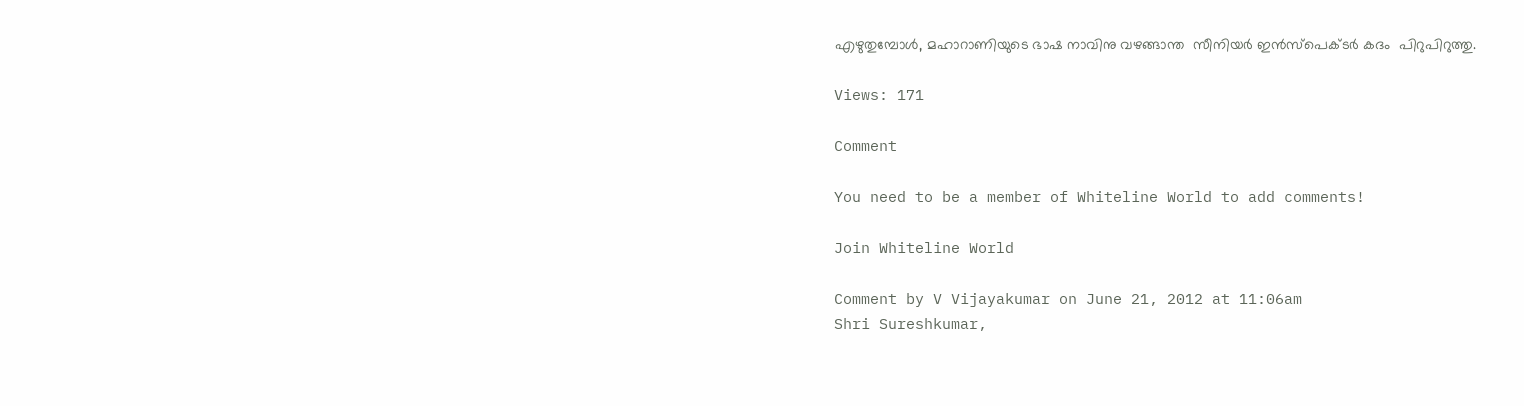എഴുതുമ്പോള്‍, മഹാറാണിയുടെ ഭാഷ നാവിനു വഴങ്ങാന്ത  സീനിയര്‍ ഇന്‍സ്പെക്ടര്‍ കദം  പിറുപിറുത്തു.

Views: 171

Comment

You need to be a member of Whiteline World to add comments!

Join Whiteline World

Comment by V Vijayakumar on June 21, 2012 at 11:06am
Shri Sureshkumar,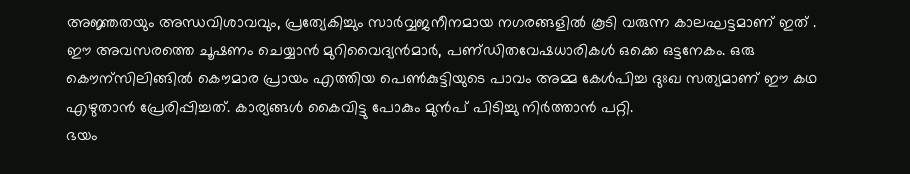അജ്ഞതയും അന്ധവിശാവവും, പ്രത്യേകിച്ചും സാര്‍വ്വജനീനമായ നഗരങ്ങളില്‍ കൂടി വരുന്ന കാലഘട്ടമാണ് ഇത് . ഈ അവസരത്തെ ചൂഷണം ചെയ്യാന്‍ മുറിവൈദ്യന്‍മാര്‍, പണ്‌ഡിതവേഷധാരികള്‍ ഒക്കെ ഒട്ടനേകം. ഒരു കൌന്സിലിങ്ങില്‍ കൌമാര പ്രായം എത്തിയ പെണ്‍കുട്ടിയുടെ പാവം അമ്മ കേള്‍പിച്ച ദുഃഖ സത്യമാണ് ഈ കഥ എഴുതാന്‍ പ്രേരിപ്പിച്ചത്. കാര്യങ്ങള്‍ കൈവിട്ടു പോകും മുന്‍പ് പിടിച്ചു നിര്‍ത്താന്‍ പറ്റി.
ഭയം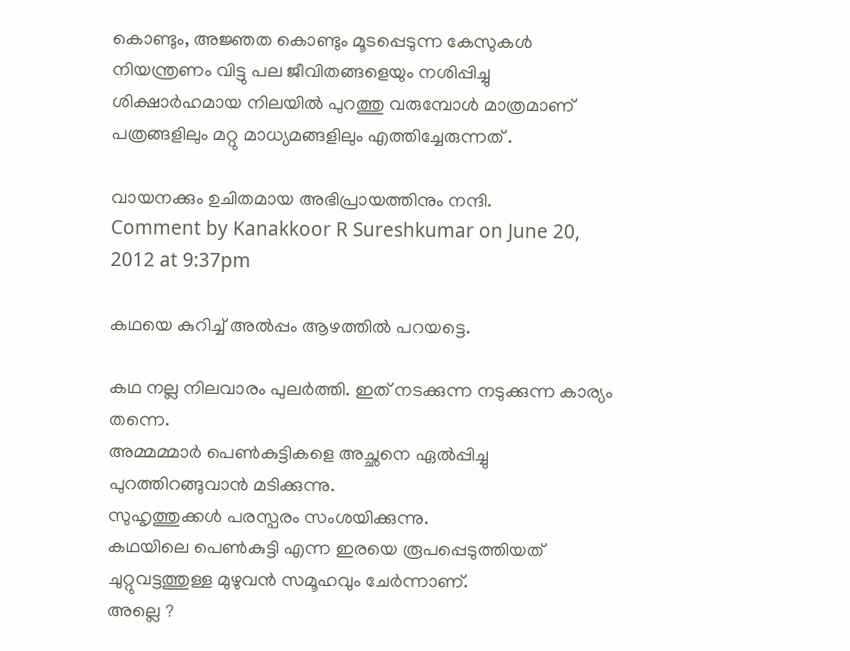കൊണ്ടും, അജ്ഞത കൊണ്ടും മൂടപ്പെടുന്ന കേസുകള്‍ നിയന്ത്രണം വിട്ടു പല ജീവിതങ്ങളെയും നശിപ്പിച്ചു ശിക്ഷാര്‍ഹമായ നിലയില്‍ പുറത്തു വരുമ്പോള്‍ മാത്രമാണ് പത്രങ്ങളിലും മറ്റു മാധ്യമങ്ങളിലും എത്തിച്ചേരുന്നത് .

വായനക്കും ഉചിതമായ അഭിപ്രായത്തിനും നന്ദി.
Comment by Kanakkoor R Sureshkumar on June 20, 2012 at 9:37pm

കഥയെ കുറിച്ച് അല്‍പ്പം ആഴത്തില്‍ പറയട്ടെ.

കഥ നല്ല നിലവാരം പുലര്‍ത്തി. ഇത് നടക്കുന്ന നടുക്കുന്ന കാര്യം തന്നെ.
അമ്മമ്മാര്‍ പെണ്‍കുട്ടികളെ അച്ഛനെ ഏല്‍പ്പിച്ചു പുറത്തിറങ്ങുവാന്‍ മടിക്കുന്നു.
സുഹൃത്തുക്കള്‍ പരസ്പരം സംശയിക്കുന്നു.
കഥയിലെ പെണ്‍കുട്ടി എന്ന ഇരയെ രൂപപ്പെടുത്തിയത് ചുറ്റുവട്ടത്തുള്ള മുഴുവന്‍ സമൂഹവും ചേര്‍ന്നാണ്.
അല്ലെ ?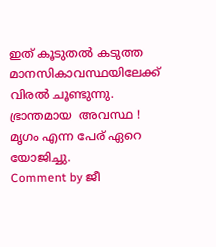ഇത് കൂടുതല്‍ കടുത്ത മാനസികാവസ്ഥയിലേക്ക്  വിരല്‍ ചൂണ്ടുന്നു.
ഭ്രാന്തമായ  അവസ്ഥ !
മൃഗം എന്ന പേര് ഏറെ യോജിച്ചു.
Comment by ജീ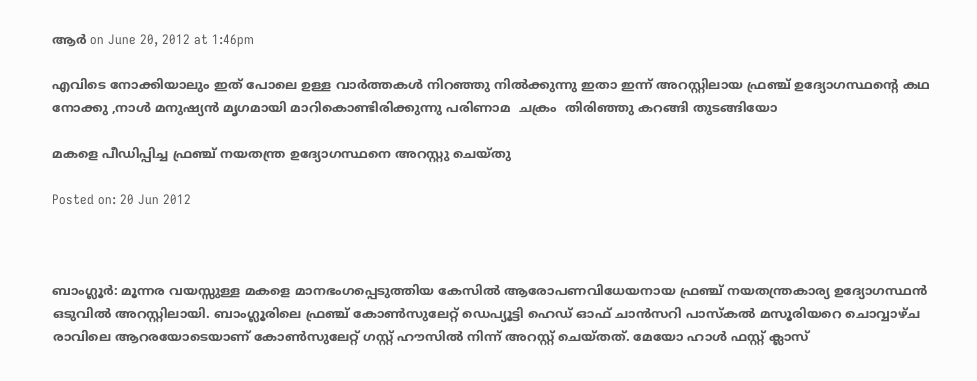ആര്‍ on June 20, 2012 at 1:46pm

എവിടെ നോക്കിയാലും ഇത് പോലെ ഉള്ള വാര്‍ത്തകള്‍ നിറഞ്ഞു നില്‍ക്കുന്നു ഇതാ ഇന്ന് അറസ്റ്റിലായ ഫ്രഞ്ച് ഉദ്യോഗസ്ഥന്റെ കഥ നോക്കു ,നാള്‍ മനുഷ്യന്‍ മൃഗമായി മാറികൊണ്ടിരിക്കുന്നു പരിണാമ  ചക്രം  തിരിഞ്ഞു കറങ്ങി തുടങ്ങിയോ

മകളെ പീഡിപ്പിച്ച ഫ്രഞ്ച് നയതന്ത്ര ഉദ്യോഗസ്ഥനെ അറസ്റ്റു ചെയ്തു

Posted on: 20 Jun 2012



ബാംഗ്ലൂര്‍: മൂന്നര വയസ്സുള്ള മകളെ മാനഭംഗപ്പെടുത്തിയ കേസില്‍ ആരോപണവിധേയനായ ഫ്രഞ്ച് നയതന്ത്രകാര്യ ഉദ്യോഗസ്ഥന്‍ ഒടുവില്‍ അറസ്റ്റിലായി. ബാംഗ്ലൂരിലെ ഫ്രഞ്ച് കോണ്‍സുലേറ്റ് ഡെപ്യൂട്ടി ഹെഡ് ഓഫ് ചാന്‍സറി പാസ്‌കല്‍ മസൂരിയറെ ചൊവ്വാഴ്ച രാവിലെ ആറരയോടെയാണ് കോണ്‍സുലേറ്റ് ഗസ്റ്റ് ഹൗസില്‍ നിന്ന് അറസ്റ്റ് ചെയ്തത്. മേയോ ഹാള്‍ ഫസ്റ്റ് ക്ലാസ്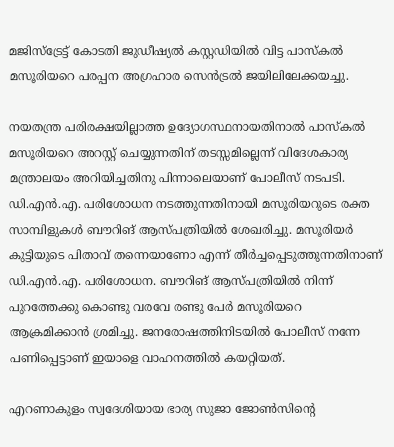മജിസ്‌ട്രേട്ട് കോടതി ജുഡീഷ്യല്‍ കസ്റ്റഡിയില്‍ വിട്ട പാസ്‌കല്‍ മസൂരിയറെ പരപ്പന അഗ്രഹാര സെന്‍ട്രല്‍ ജയിലിലേക്കയച്ചു.

നയതന്ത്ര പരിരക്ഷയില്ലാത്ത ഉദ്യോഗസ്ഥനായതിനാല്‍ പാസ്‌കല്‍ മസൂരിയറെ അറസ്റ്റ് ചെയ്യുന്നതിന് തടസ്സമില്ലെന്ന് വിദേശകാര്യ മന്ത്രാലയം അറിയിച്ചതിനു പിന്നാലെയാണ് പോലീസ് നടപടി. ഡി.എന്‍.എ. പരിശോധന നടത്തുന്നതിനായി മസൂരിയറുടെ രക്ത സാമ്പിളുകള്‍ ബൗറിങ് ആസ്പത്രിയില്‍ ശേഖരിച്ചു. മസൂരിയര്‍ കുട്ടിയുടെ പിതാവ് തന്നെയാണോ എന്ന് തീര്‍ച്ചപ്പെടുത്തുന്നതിനാണ് ഡി.എന്‍.എ. പരിശോധന. ബൗറിങ് ആസ്പത്രിയില്‍ നിന്ന് പുറത്തേക്കു കൊണ്ടു വരവേ രണ്ടു പേര്‍ മസൂരിയറെ ആക്രമിക്കാന്‍ ശ്രമിച്ചു. ജനരോഷത്തിനിടയില്‍ പോലീസ് നന്നേ പണിപ്പെട്ടാണ് ഇയാളെ വാഹനത്തില്‍ കയറ്റിയത്.

എറണാകുളം സ്വദേശിയായ ഭാര്യ സുജാ ജോണ്‍സിന്റെ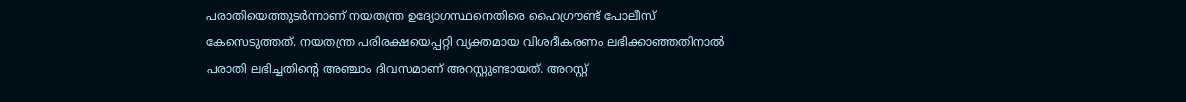പരാതിയെത്തുടര്‍ന്നാണ് നയതന്ത്ര ഉദ്യോഗസ്ഥനെതിരെ ഹൈഗ്രൗണ്ട് പോലീസ് കേസെടുത്തത്. നയതന്ത്ര പരിരക്ഷയെപ്പറ്റി വ്യക്തമായ വിശദീകരണം ലഭിക്കാഞ്ഞതിനാല്‍ പരാതി ലഭിച്ചതിന്റെ അഞ്ചാം ദിവസമാണ് അറസ്റ്റുണ്ടായത്. അറസ്റ്റ്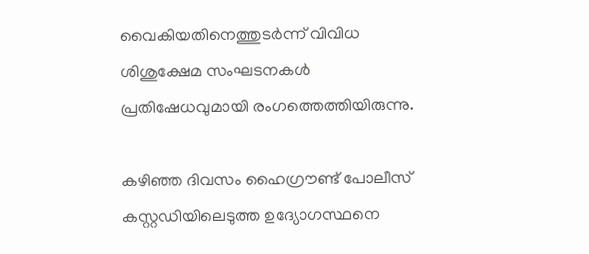വൈകിയതിനെത്തുടര്‍ന്ന് വിവിധ ശിശുക്ഷേമ സംഘടനകള്‍ പ്രതിഷേധവുമായി രംഗത്തെത്തിയിരുന്നു.

കഴിഞ്ഞ ദിവസം ഹൈഗ്രൗണ്ട് പോലീസ് കസ്റ്റഡിയിലെടുത്ത ഉദ്യോഗസ്ഥനെ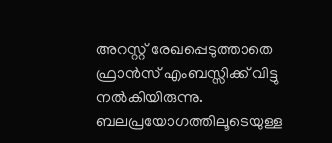അറസ്റ്റ് രേഖപ്പെടുത്താതെ ഫ്രാന്‍സ് എംബസ്സിക്ക് വിട്ടു നല്‍കിയിരുന്നു. ബലപ്രയോഗത്തിലൂടെയുള്ള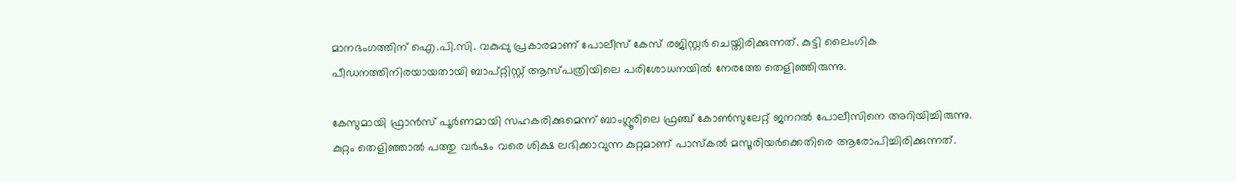മാനഭംഗത്തിന് ഐ.പി.സി. വകുപ്പു പ്രകാരമാണ് പോലീസ് കേസ് രജിസ്റ്റര്‍ ചെയ്തിരിക്കുന്നത്. കുട്ടി ലൈംഗിക പീഡനത്തിനിരയായതായി ബാപ്റ്റിസ്റ്റ് ആസ്പത്രിയിലെ പരിശോധനയില്‍ നേരത്തേ തെളിഞ്ഞിരുന്നു.

കേസുമായി ഫ്രാന്‍സ് പൂര്‍ണമായി സഹകരിക്കുമെന്ന് ബാംഗ്ലൂരിലെ ഫ്രഞ്ച് കോണ്‍സുലേറ്റ് ജനറല്‍ പോലീസിനെ അറിയിച്ചിരുന്നു. കുറ്റം തെളിഞ്ഞാല്‍ പത്തു വര്‍ഷം വരെ ശിക്ഷ ലഭിക്കാവുന്ന കുറ്റമാണ് പാസ്‌കല്‍ മസൂരിയര്‍ക്കെതിരെ ആരോപിച്ചിരിക്കുന്നത്.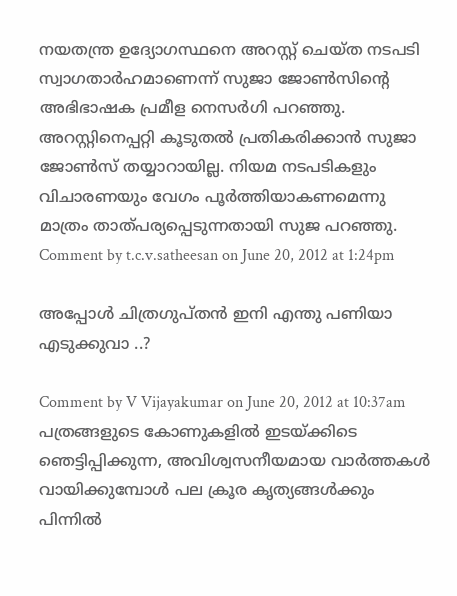നയതന്ത്ര ഉദ്യോഗസ്ഥനെ അറസ്റ്റ് ചെയ്ത നടപടി സ്വാഗതാര്‍ഹമാണെന്ന് സുജാ ജോണ്‍സിന്റെ അഭിഭാഷക പ്രമീള നെസര്‍ഗി പറഞ്ഞു. അറസ്റ്റിനെപ്പറ്റി കൂടുതല്‍ പ്രതികരിക്കാന്‍ സുജാ ജോണ്‍സ് തയ്യാറായില്ല. നിയമ നടപടികളും വിചാരണയും വേഗം പൂര്‍ത്തിയാകണമെന്നു മാത്രം താത്പര്യപ്പെടുന്നതായി സുജ പറഞ്ഞു.
Comment by t.c.v.satheesan on June 20, 2012 at 1:24pm

അപ്പോള്‍ ചിത്രഗുപ്തന്‍ ഇനി എന്തു പണിയാ എടുക്കുവാ ..?

Comment by V Vijayakumar on June 20, 2012 at 10:37am
പത്രങ്ങളുടെ കോണുകളില്‍ ഇടയ്ക്കിടെ ഞെട്ടിപ്പിക്കുന്ന, അവിശ്വസനീയമായ വാര്‍ത്തകള്‍ വായിക്കുമ്പോള്‍ പല ക്രൂര കൃത്യങ്ങള്‍ക്കും പിന്നില്‍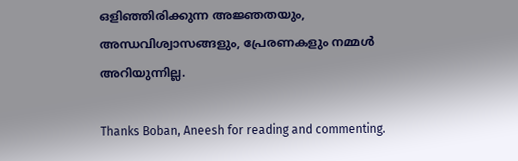ഒളിഞ്ഞിരിക്കുന്ന അജ്ഞതയും, അന്ധവിശ്വാസങ്ങളും, പ്രേരണകളും നമ്മള്‍ അറിയുന്നില്ല.

Thanks Boban, Aneesh for reading and commenting.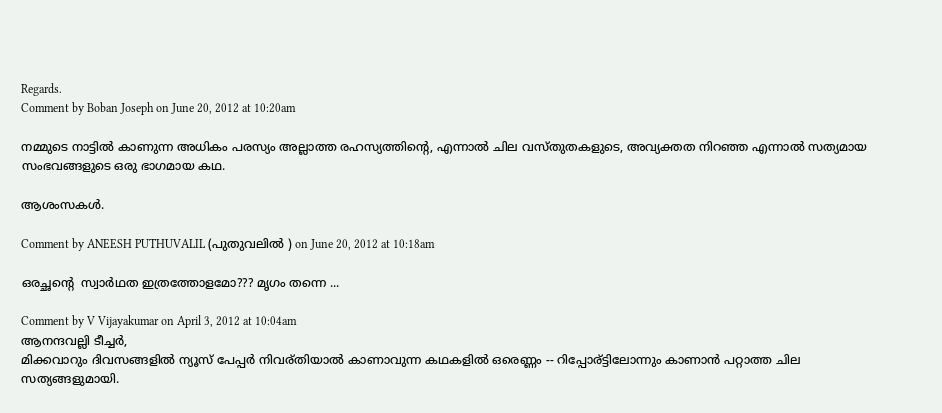Regards.
Comment by Boban Joseph on June 20, 2012 at 10:20am

നമ്മുടെ നാട്ടില്‍ കാണുന്ന അധികം പരസ്യം അല്ലാത്ത രഹസ്യത്തിന്റെ, എന്നാല്‍ ചില വസ്തുതകളുടെ, അവ്യക്തത നിറഞ്ഞ എന്നാല്‍ സത്യമായ സംഭവങ്ങളുടെ ഒരു ഭാഗമായ കഥ.

ആശംസകള്‍.

Comment by ANEESH PUTHUVALIL (പുതുവലില്‍ ) on June 20, 2012 at 10:18am

ഒരച്ഛന്റെ  സ്വാര്‍ഥത ഇത്രത്തോളമോ??? മൃഗം തന്നെ ...

Comment by V Vijayakumar on April 3, 2012 at 10:04am
ആനന്ദവല്ലി ടീച്ചര്‍,
മിക്കവാറും ദിവസങ്ങളില്‍ ന്യൂസ്‌ പേപ്പര്‍ നിവര്തിയാല്‍ കാണാവുന്ന കഥകളില്‍ ഒരെണ്ണം -- റിപ്പോര്ട്ടിലോന്നും കാണാന്‍ പറ്റാത്ത ചില സത്യങ്ങളുമായി.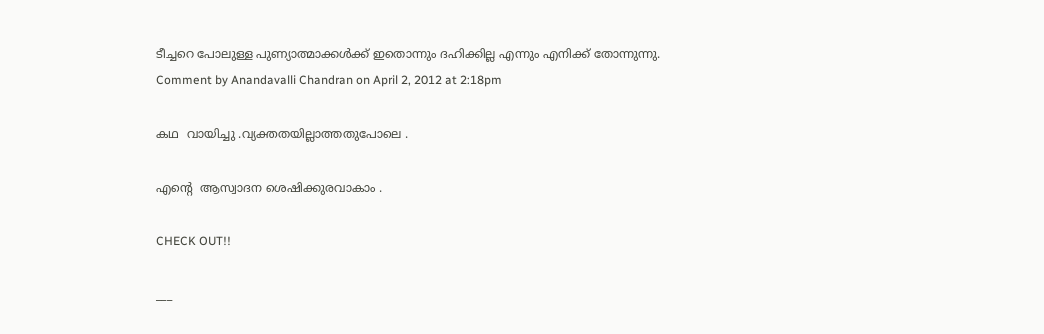ടീച്ചറെ പോലുള്ള പുണ്യാത്മാക്കള്‍ക്ക് ഇതൊന്നും ദഹിക്കില്ല എന്നും എനിക്ക് തോന്നുന്നു.
Comment by Anandavalli Chandran on April 2, 2012 at 2:18pm

കഥ  വായിച്ചു .വ്യക്തതയില്ലാത്തതുപോലെ .

എന്റെ  ആസ്വാദന ശെഷിക്കുരവാകാം .

CHECK OUT!!

___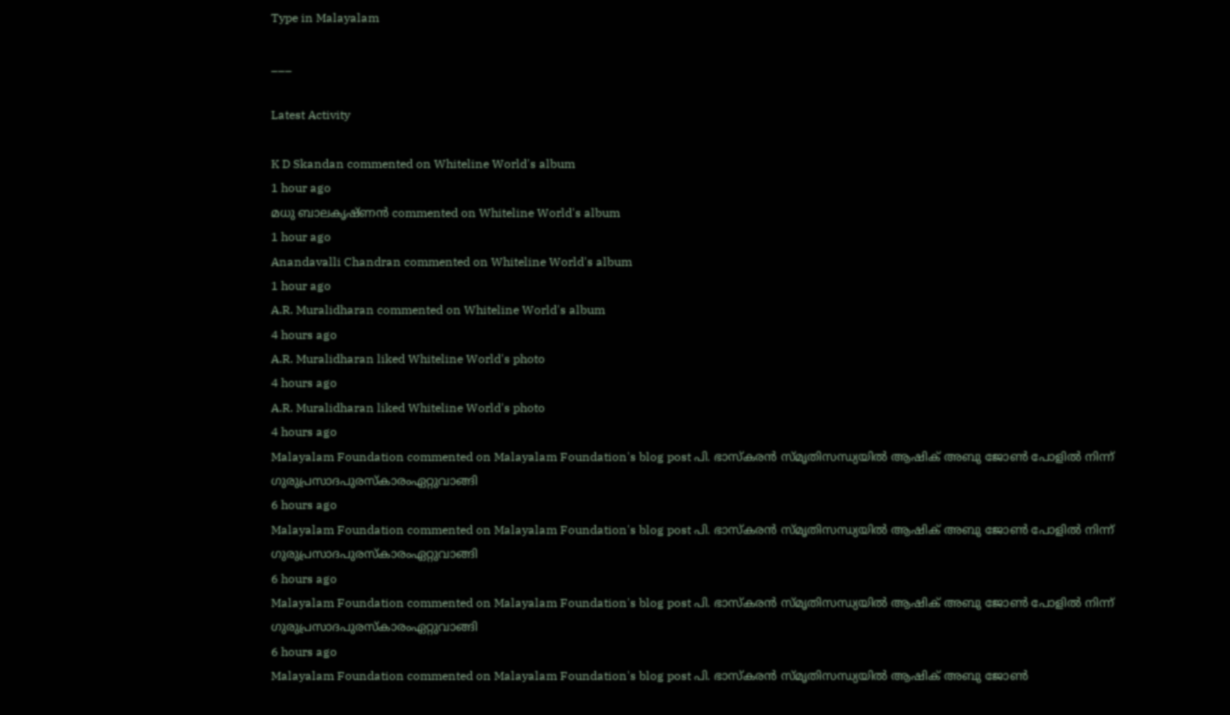Type in Malayalam

___

Latest Activity

K D Skandan commented on Whiteline World's album
1 hour ago
മധു ബാലകൃഷ്ണന്‍ commented on Whiteline World's album
1 hour ago
Anandavalli Chandran commented on Whiteline World's album
1 hour ago
A.R. Muralidharan commented on Whiteline World's album
4 hours ago
A.R. Muralidharan liked Whiteline World's photo
4 hours ago
A.R. Muralidharan liked Whiteline World's photo
4 hours ago
Malayalam Foundation commented on Malayalam Foundation's blog post പി. ഭാസ്കരന്‍ സ്മൃതിസന്ധ്യയില്‍ ആഷിക് അബു ജോണ്‍ പോളില്‍ നിന്ന് ഗുരുപ്രസാദപുരസ്കാരംഏറ്റുവാങ്ങി
6 hours ago
Malayalam Foundation commented on Malayalam Foundation's blog post പി. ഭാസ്കരന്‍ സ്മൃതിസന്ധ്യയില്‍ ആഷിക് അബു ജോണ്‍ പോളില്‍ നിന്ന് ഗുരുപ്രസാദപുരസ്കാരംഏറ്റുവാങ്ങി
6 hours ago
Malayalam Foundation commented on Malayalam Foundation's blog post പി. ഭാസ്കരന്‍ സ്മൃതിസന്ധ്യയില്‍ ആഷിക് അബു ജോണ്‍ പോളില്‍ നിന്ന് ഗുരുപ്രസാദപുരസ്കാരംഏറ്റുവാങ്ങി
6 hours ago
Malayalam Foundation commented on Malayalam Foundation's blog post പി. ഭാസ്കരന്‍ സ്മൃതിസന്ധ്യയില്‍ ആഷിക് അബു ജോണ്‍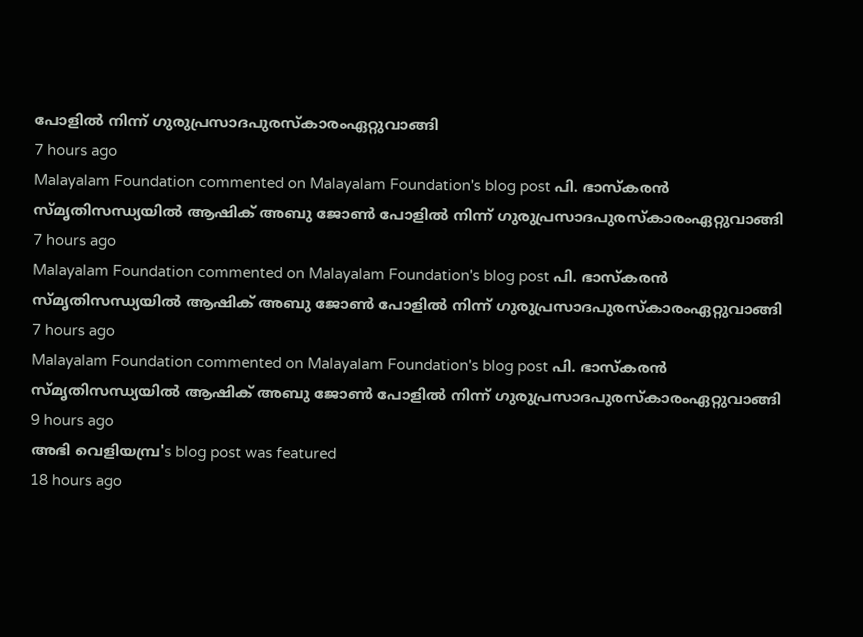പോളില്‍ നിന്ന് ഗുരുപ്രസാദപുരസ്കാരംഏറ്റുവാങ്ങി
7 hours ago
Malayalam Foundation commented on Malayalam Foundation's blog post പി. ഭാസ്കരന്‍ സ്മൃതിസന്ധ്യയില്‍ ആഷിക് അബു ജോണ്‍ പോളില്‍ നിന്ന് ഗുരുപ്രസാദപുരസ്കാരംഏറ്റുവാങ്ങി
7 hours ago
Malayalam Foundation commented on Malayalam Foundation's blog post പി. ഭാസ്കരന്‍ സ്മൃതിസന്ധ്യയില്‍ ആഷിക് അബു ജോണ്‍ പോളില്‍ നിന്ന് ഗുരുപ്രസാദപുരസ്കാരംഏറ്റുവാങ്ങി
7 hours ago
Malayalam Foundation commented on Malayalam Foundation's blog post പി. ഭാസ്കരന്‍ സ്മൃതിസന്ധ്യയില്‍ ആഷിക് അബു ജോണ്‍ പോളില്‍ നിന്ന് ഗുരുപ്രസാദപുരസ്കാരംഏറ്റുവാങ്ങി
9 hours ago
അഭി വെളിയമ്പ്ര's blog post was featured
18 hours ago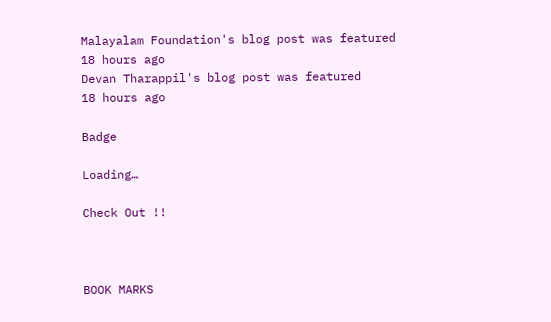Malayalam Foundation's blog post was featured
18 hours ago
Devan Tharappil's blog post was featured
18 hours ago

Badge

Loading…

Check Out !!



BOOK MARKS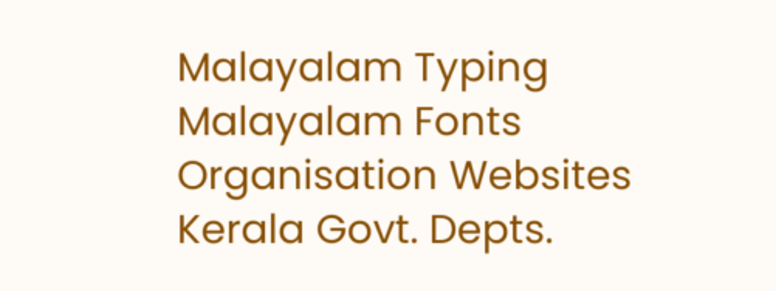Malayalam Typing
Malayalam Fonts
Organisation Websites
Kerala Govt. Depts.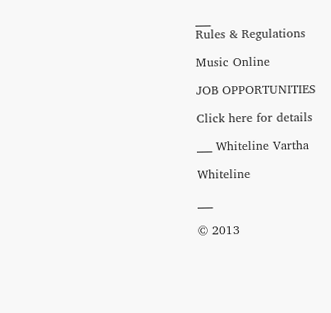___
Rules & Regulations

Music Online

JOB OPPORTUNITIES

Click here for details

___ Whiteline Vartha

Whiteline

___

© 2013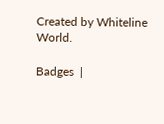Created by Whiteline World.

Badges  |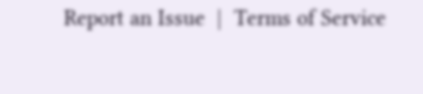Report an Issue  |  Terms of Service